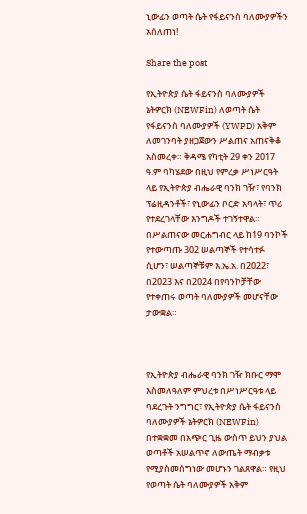ኒውፊን ወጣት ሴት የፋይናንስ ባለሙያዎችን አሰለጠነ!

Share the post

የኢትዮጵያ ሴት ፋይናንስ ባለሙያዎች ኔትዎርክ (NEWFin) ለወጣት ሴት የፋይናንስ ባለሙያዎች (YWPD) አቅም ለመገንባት ያዘጋጀውን ሥልጠና አጠናቅቆ አስመረቀ። ቅዳሜ የካቲት 29 ቀን 2017 ዓ.ም ባካሄደው በዚህ የምረቃ ሥነሥርዓት ላይ የኢትዮጵያ ብሔራዊ ባንክ ገዥ፣ የባንክ ፕሬዚዳንቶች፣ የኒውፊን ቦርድ አባላት፣ ጥሪ የተደረገላቸው እንግዶች ተገኝተዋል። በሥልጠናው መርሐግብር ላይ ከ19 ባንኮች የተውጣጡ 302 ሠልጣኞች የተሳተፉ ሲሆን፣ ሠልጣኞቹም እ.ኤ.አ. በ2022፣ በ2023 እና በ2024 በየባንኮቻቸው የተቀጠሩ ወጣት ባለሙያዎች መሆናቸው ታውቋል።



የኢትዮጵያ ብሔራዊ ባንክ ገዥ ክቡር ማሞ እስመለዓለም ምህረቱ በሥነሥርዓቱ ላይ ባደረጉት ንግግር፣ የኢትዮጵያ ሴት ፋይናንስ ባለሙያዎች ኔትዎርክ (NEWFin) በተቋቋመ በአጭር ጊዜ ውስጥ ይህን ያህል ወጣቶች አሠልጥኖ ለውጤት ማብቃቱ የሚያስመሰግነው መሆኑን ገልጸዋል። የዚህ የወጣት ሴት ባለሙያዎች አቅም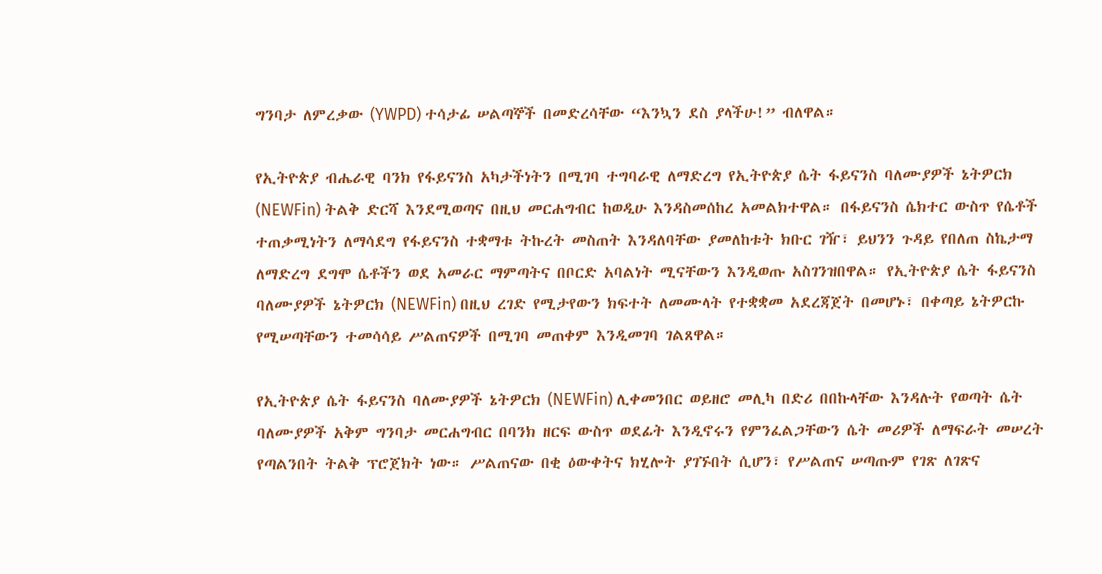ግንባታ ለምረቃው (YWPD) ተሳታፊ ሠልጣኞች በመድረሳቸው “እንኳን ደስ ያላችሁ!” ብለዋል።

የኢትዮጵያ ብሔራዊ ባንክ የፋይናንስ አካታችነትን በሚገባ ተግባራዊ ለማድረግ የኢትዮጵያ ሴት ፋይናንስ ባለሙያዎች ኔትዎርክ (NEWFin) ትልቅ ድርሻ እንደሚወጣና በዚህ መርሐግብር ከወዲሁ እንዳስመሰከረ አመልክተዋል። በፋይናንስ ሴክተር ውስጥ የሴቶች ተጠቃሚነትን ለማሳደግ የፋይናንስ ተቋማቱ ትኩረት መስጠት እንዳለባቸው ያመለከቱት ክቡር ገዥ፣ ይህንን ጉዳይ የበለጠ ስኬታማ ለማድረግ ደግሞ ሴቶችን ወደ አመራር ማምጣትና በቦርድ አባልነት ሚናቸውን እንዲወጡ አስገንዝበዋል። የኢትዮጵያ ሴት ፋይናንስ ባለሙያዎች ኔትዎርክ (NEWFin) በዚህ ረገድ የሚታየውን ክፍተት ለመሙላት የተቋቋመ አደረጃጀት በመሆኑ፣ በቀጣይ ኔትዎርኩ የሚሠጣቸውን ተመሳሳይ ሥልጠናዎች በሚገባ መጠቀም እንዲመገባ ገልጸዋል።

የኢትዮጵያ ሴት ፋይናንስ ባለሙያዎች ኔትዎርክ (NEWFin) ሊቀመንበር ወይዘሮ መሊካ በድሪ በበኩላቸው እንዳሉት የወጣት ሴት ባለሙያዎች አቅም ግንባታ መርሐግብር በባንክ ዘርፍ ውስጥ ወደፊት እንዲኖሩን የምንፈልጋቸውን ሴት መሪዎች ለማፍራት መሠረት የጣልንበት ትልቅ ፕሮጀክት ነው። ሥልጠናው በቂ ዕውቀትና ክሂሎት ያገኙበት ሲሆን፣ የሥልጠና ሠጣጡም የገጽ ለገጽና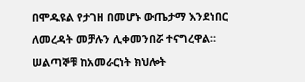በሞዱዩል የታገዘ በመሆኑ ውጤታማ እንደነበር ለመረዳት መቻሉን ሊቀመንበሯ ተናግረዋል።
ሠልጣኞቹ ከአመራርነት ክህሎት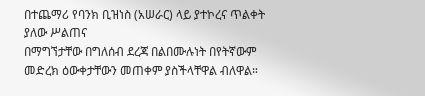በተጨማሪ የባንክ ቢዝነስ (አሠራር) ላይ ያተኮረና ጥልቀት ያለው ሥልጠና
በማግኘታቸው በግለሰብ ደረጃ በልበሙሉነት በየትኛውም መድረክ ዕውቀታቸውን መጠቀም ያስችላቸዋል ብለዋል።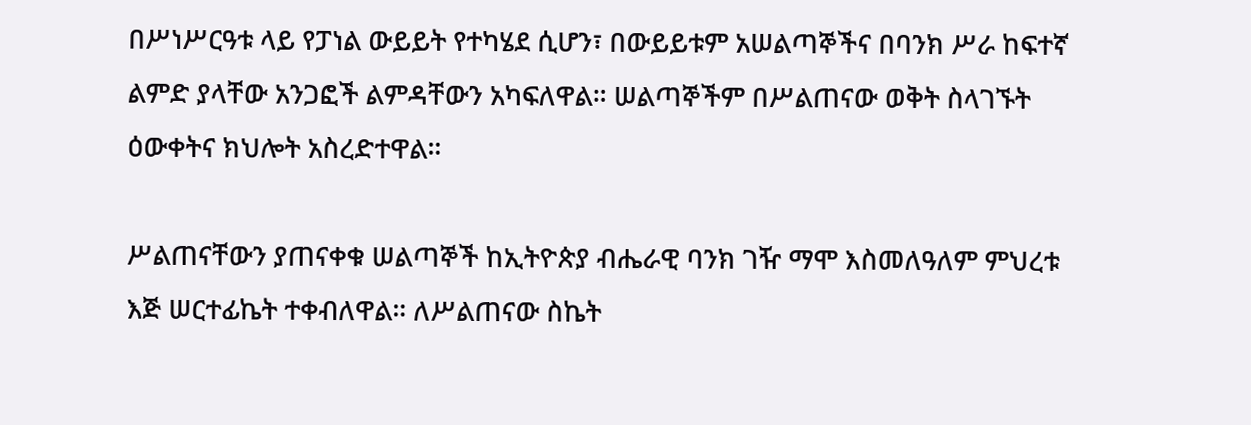በሥነሥርዓቱ ላይ የፓነል ውይይት የተካሄደ ሲሆን፣ በውይይቱም አሠልጣኞችና በባንክ ሥራ ከፍተኛ ልምድ ያላቸው አንጋፎች ልምዳቸውን አካፍለዋል። ሠልጣኞችም በሥልጠናው ወቅት ስላገኙት ዕውቀትና ክህሎት አስረድተዋል።

ሥልጠናቸውን ያጠናቀቁ ሠልጣኞች ከኢትዮጵያ ብሔራዊ ባንክ ገዥ ማሞ እስመለዓለም ምህረቱ እጅ ሠርተፊኬት ተቀብለዋል። ለሥልጠናው ስኬት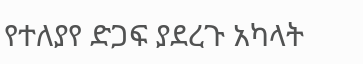የተለያየ ድጋፍ ያደረጉ አካላት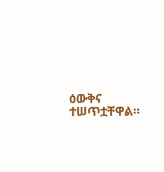ዕውቅና ተሠጥቷቸዋል።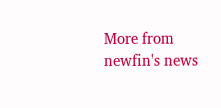More from newfin's news